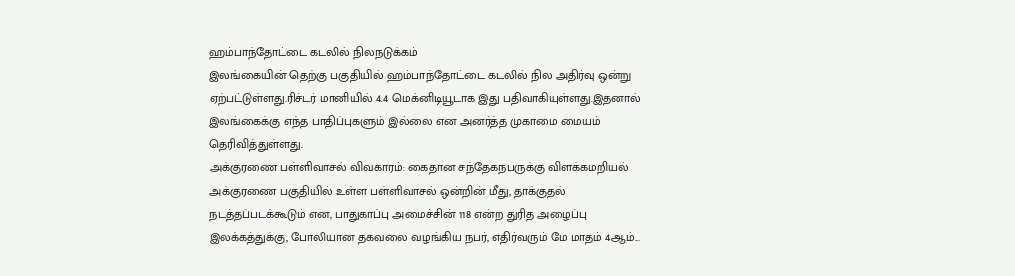ஹம்பாந்தோட்டை கடலில் நிலநடுக்கம்
இலங்கையின் தெற்கு பகுதியில் ஹம்பாந்தோட்டை கடலில் நில அதிர்வு ஒன்று ஏற்பட்டுள்ளது.ரிச்டர் மானியில் 4.4 மெக்னிடியூடாக இது பதிவாகியுள்ளது.இதனால் இலங்கைக்கு எந்த பாதிப்புகளும் இல்லை என அனர்த்த முகாமை மையம் தெரிவித்துள்ளது.
அக்குரணை பள்ளிவாசல் விவகாரம்: கைதான சந்தேகநபருக்கு விளக்கமறியல்
அக்குரணை பகுதியில் உள்ள பள்ளிவாசல் ஒன்றின் மீது, தாக்குதல் நடத்தப்படக்கூடும் என, பாதுகாப்பு அமைச்சின் 118 என்ற துரித அழைப்பு இலக்கத்துக்கு, போலியான தகவலை வழங்கிய நபர், எதிர்வரும் மே மாதம் 4ஆம்...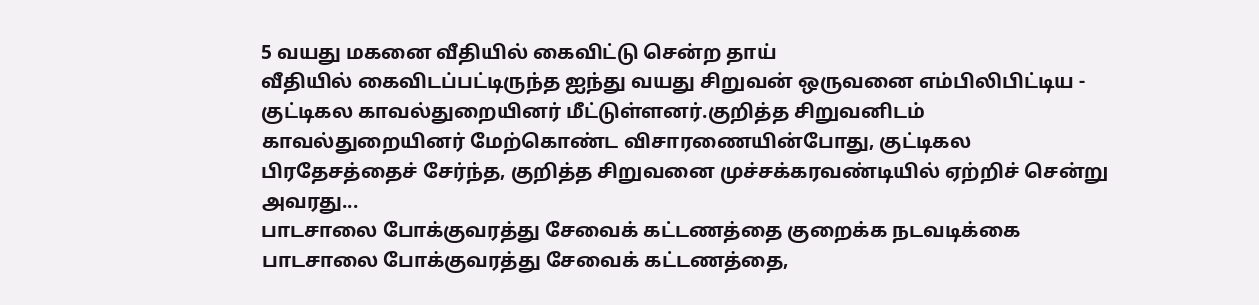5 வயது மகனை வீதியில் கைவிட்டு சென்ற தாய்
வீதியில் கைவிடப்பட்டிருந்த ஐந்து வயது சிறுவன் ஒருவனை எம்பிலிபிட்டிய - குட்டிகல காவல்துறையினர் மீட்டுள்ளனர்.குறித்த சிறுவனிடம் காவல்துறையினர் மேற்கொண்ட விசாரணையின்போது, குட்டிகல பிரதேசத்தைச் சேர்ந்த, குறித்த சிறுவனை முச்சக்கரவண்டியில் ஏற்றிச் சென்று அவரது...
பாடசாலை போக்குவரத்து சேவைக் கட்டணத்தை குறைக்க நடவடிக்கை
பாடசாலை போக்குவரத்து சேவைக் கட்டணத்தை,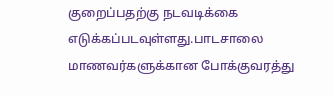குறைப்பதற்கு நடவடிக்கை எடுக்கப்படவுள்ளது.பாடசாலை மாணவர்களுக்கான போக்குவரத்து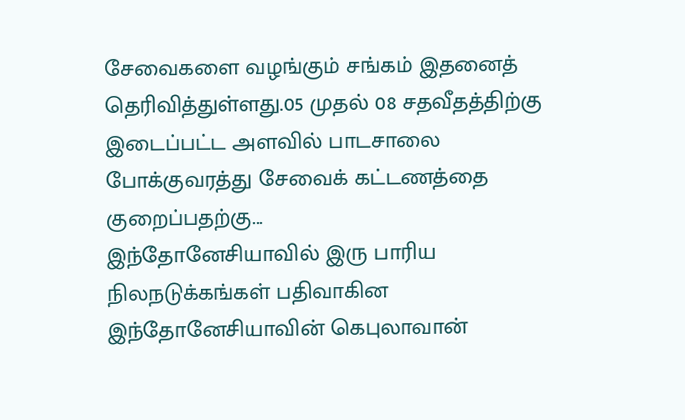சேவைகளை வழங்கும் சங்கம் இதனைத் தெரிவித்துள்ளது.05 முதல் 08 சதவீதத்திற்கு இடைப்பட்ட அளவில் பாடசாலை போக்குவரத்து சேவைக் கட்டணத்தை குறைப்பதற்கு...
இந்தோனேசியாவில் இரு பாரிய நிலநடுக்கங்கள் பதிவாகின
இந்தோனேசியாவின் கெபுலாவான்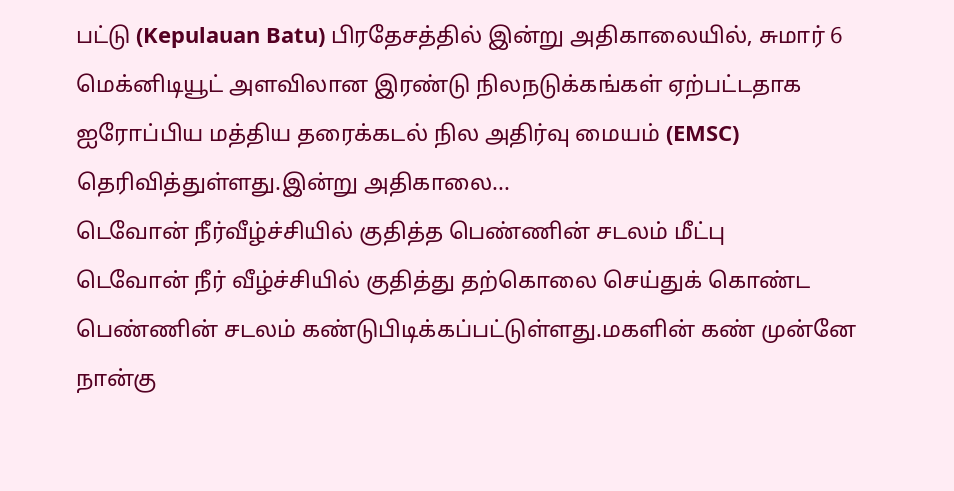பட்டு (Kepulauan Batu) பிரதேசத்தில் இன்று அதிகாலையில், சுமார் 6 மெக்னிடியூட் அளவிலான இரண்டு நிலநடுக்கங்கள் ஏற்பட்டதாக ஐரோப்பிய மத்திய தரைக்கடல் நில அதிர்வு மையம் (EMSC) தெரிவித்துள்ளது.இன்று அதிகாலை...
டெவோன் நீர்வீழ்ச்சியில் குதித்த பெண்ணின் சடலம் மீட்பு
டெவோன் நீர் வீழ்ச்சியில் குதித்து தற்கொலை செய்துக் கொண்ட பெண்ணின் சடலம் கண்டுபிடிக்கப்பட்டுள்ளது.மகளின் கண் முன்னே நான்கு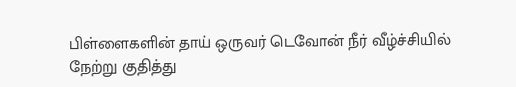பிள்ளைகளின் தாய் ஒருவர் டெவோன் நீர் வீழ்ச்சியில் நேற்று குதித்து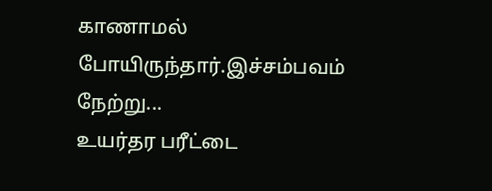காணாமல் போயிருந்தார்.இச்சம்பவம் நேற்று...
உயர்தர பரீட்டை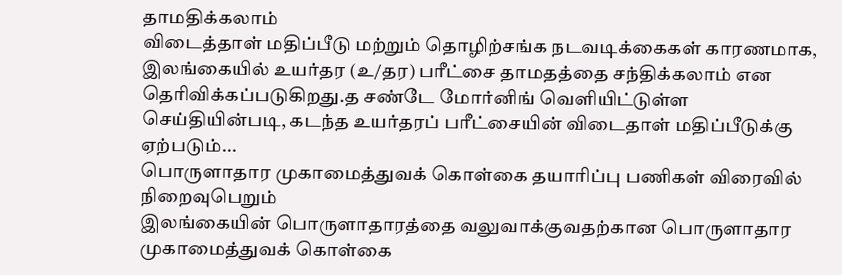தாமதிக்கலாம்
விடைத்தாள் மதிப்பீடு மற்றும் தொழிற்சங்க நடவடிக்கைகள் காரணமாக, இலங்கையில் உயர்தர (உ/தர) பரீட்சை தாமதத்தை சந்திக்கலாம் என தெரிவிக்கப்படுகிறது.த சண்டே மோர்னிங் வெளியிட்டுள்ள செய்தியின்படி, கடந்த உயர்தரப் பரீட்சையின் விடைதாள் மதிப்பீடுக்கு ஏற்படும்...
பொருளாதார முகாமைத்துவக் கொள்கை தயாரிப்பு பணிகள் விரைவில் நிறைவுபெறும்
இலங்கையின் பொருளாதாரத்தை வலுவாக்குவதற்கான பொருளாதார முகாமைத்துவக் கொள்கை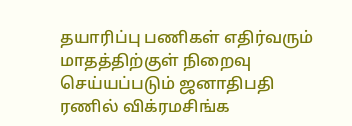தயாரிப்பு பணிகள் எதிர்வரும் மாதத்திற்குள் நிறைவு செய்யப்படும் ஜனாதிபதி ரணில் விக்ரமசிங்க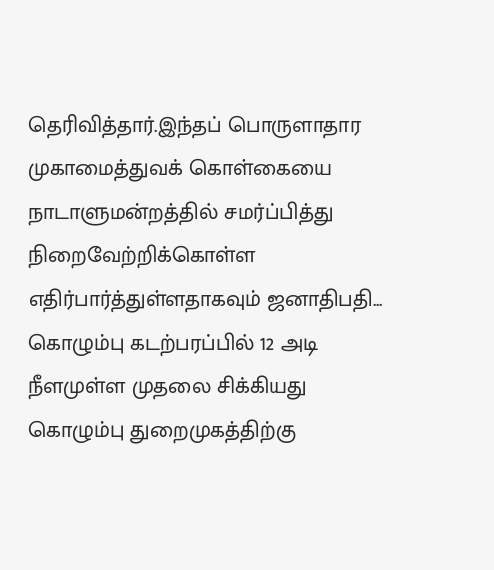தெரிவித்தார்.இந்தப் பொருளாதார முகாமைத்துவக் கொள்கையை நாடாளுமன்றத்தில் சமர்ப்பித்து நிறைவேற்றிக்கொள்ள எதிர்பார்த்துள்ளதாகவும் ஜனாதிபதி...
கொழும்பு கடற்பரப்பில் 12 அடி நீளமுள்ள முதலை சிக்கியது
கொழும்பு துறைமுகத்திற்கு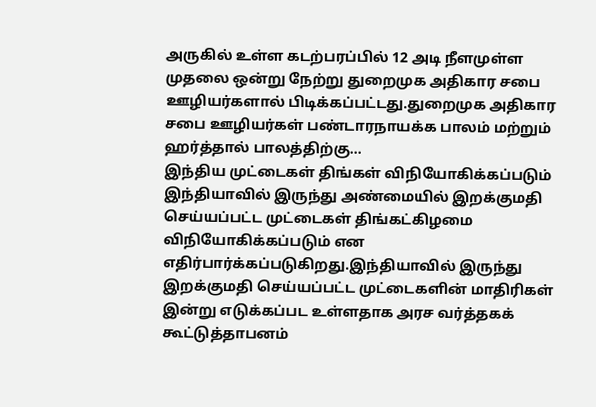அருகில் உள்ள கடற்பரப்பில் 12 அடி நீளமுள்ள முதலை ஒன்று நேற்று துறைமுக அதிகார சபை ஊழியர்களால் பிடிக்கப்பட்டது.துறைமுக அதிகார சபை ஊழியர்கள் பண்டாரநாயக்க பாலம் மற்றும் ஹர்த்தால் பாலத்திற்கு...
இந்திய முட்டைகள் திங்கள் விநியோகிக்கப்படும்
இந்தியாவில் இருந்து அண்மையில் இறக்குமதி செய்யப்பட்ட முட்டைகள் திங்கட்கிழமை விநியோகிக்கப்படும் என எதிர்பார்க்கப்படுகிறது.இந்தியாவில் இருந்து இறக்குமதி செய்யப்பட்ட முட்டைகளின் மாதிரிகள் இன்று எடுக்கப்பட உள்ளதாக அரச வர்த்தகக் கூட்டுத்தாபனம்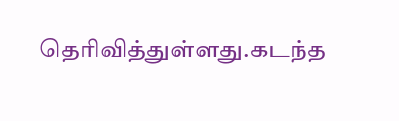தெரிவித்துள்ளது.கடந்த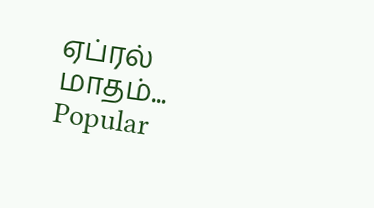ஏப்ரல் மாதம்...
Popular